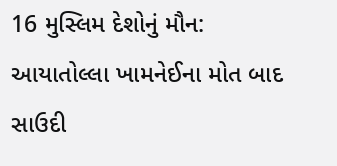16 મુસ્લિમ દેશોનું મૌન: આયાતોલ્લા ખામનેઈના મોત બાદ સાઉદી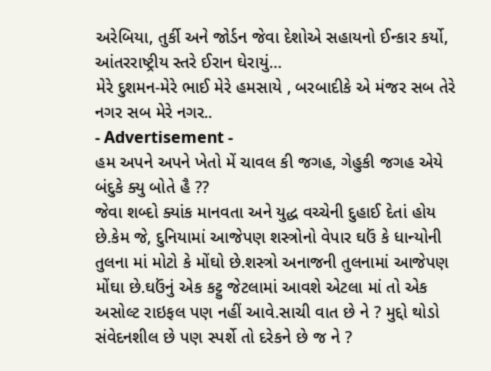અરેબિયા, તુર્કી અને જોર્ડન જેવા દેશોએ સહાયનો ઈન્કાર કર્યો, આંતરરાષ્ટ્રીય સ્તરે ઈરાન ઘેરાયું…
મેરે દુશમન-મેરે ભાઈ મેરે હમસાયે , બરબાદીકે એ મંજર સબ તેરે નગર સબ મેરે નગર..
- Advertisement -
હમ અપને અપને ખેતો મેં ચાવલ કી જગહ, ગેહુકી જગહ એયે બંદુકે ક્યુ બોતે હૈ ??
જેવા શબ્દો ક્યાંક માનવતા અને યુદ્ધ વચ્ચેની દુહાઈ દેતાં હોય છે.કેમ જે, દુનિયામાં આજેપણ શસ્ત્રોનો વેપાર ઘઉં કે ધાન્યોની તુલના માં મોટો કે મોંઘો છે.શસ્ત્રો અનાજની તુલનામાં આજેપણ મોંઘા છે.ઘઉંનું એક કટ્ટુ જેટલામાં આવશે એટલા માં તો એક અસોલ્ટ રાઇફલ પણ નહીં આવે.સાચી વાત છે ને ? મુદ્દો થોડો સંવેદનશીલ છે પણ સ્પર્શે તો દરેકને છે જ ને ?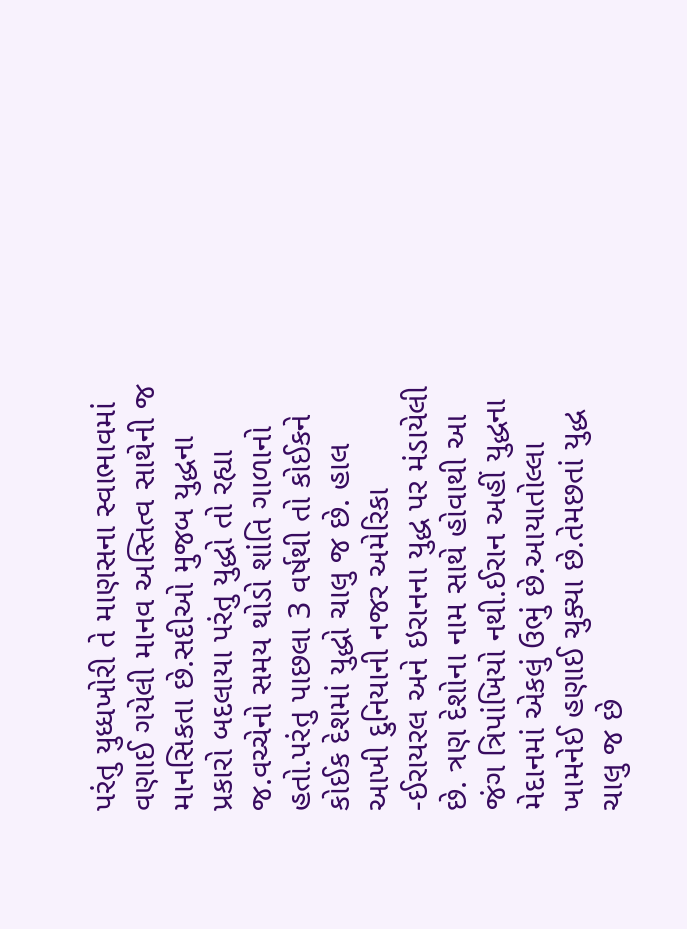પરંતુ યુધ્ધખોરી તે માણસના સ્વાભાવમાં વણાઈ ગયેલી માનવ અસ્તિત્વ સાથેની જ માનસિકતા છે.સદીઓ મુજબ યુદ્ધના પ્રકારો બદલાયા પરંતુ યુદ્ધો તો રહ્યા જ.વચ્ચેનો સમય થોડો શાંતિ ગાળાનો હતો.પરંતુ પાછલા 3 વર્ષથી તો કોઈકને કોઈક દેશમાં યુદ્ધો ચાલુ જ છે. હાલ આખી દુનિયાની નજર અમેરિકા -ઈરાયરલ અને ઇરાનના યુદ્ધ પર મંડાયેલી છે. ત્રણ દેશોના નામ સાથે હોવાથી આ જંગ ત્રિપાંખિયો નથી.ઈરાન અહીં યુદ્ધના મેદાનમાં એકલું ઉભું છે.આયાતોલ્લા ખામનેઈ હણાઈ ચુક્યા છે.તેમછતાં યુદ્ધ ચાલુ જ છે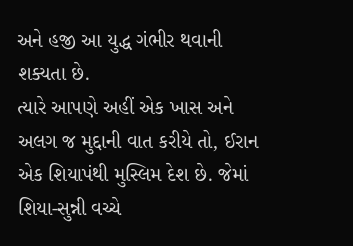અને હજી આ યુદ્ધ ગંભીર થવાની શક્યતા છે.
ત્યારે આપણે અહીં એક ખાસ અને અલગ જ મુદ્દાની વાત કરીયે તો, ઈરાન એક શિયાપંથી મુસ્લિમ દેશ છે. જેમાં શિયા-સુન્ની વચ્ચે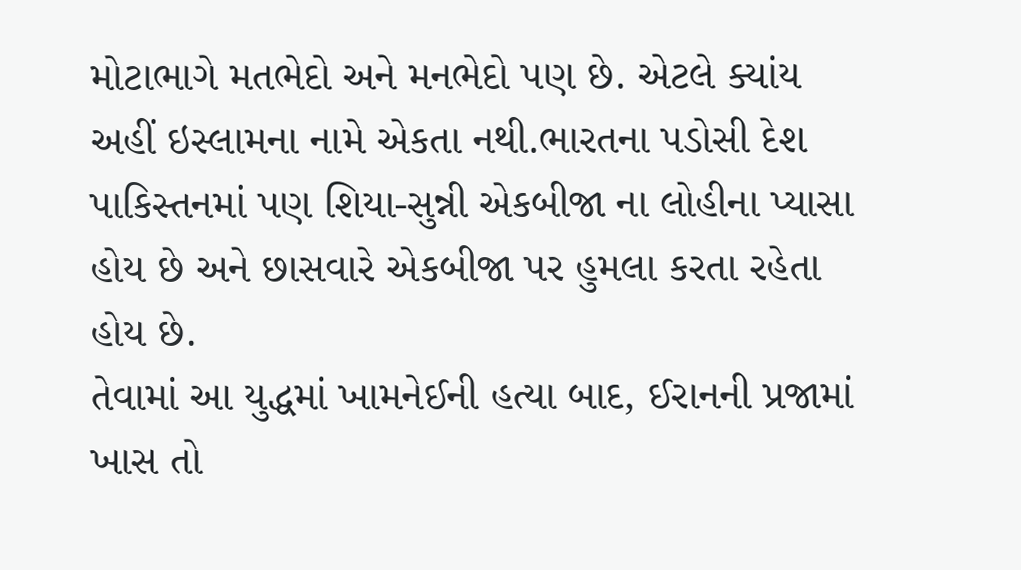મોટાભાગે મતભેદો અને મનભેદો પણ છે. એટલે ક્યાંય અહીં ઇસ્લામના નામે એકતા નથી.ભારતના પડોસી દેશ પાકિસ્તનમાં પણ શિયા-સુન્ની એકબીજા ના લોહીના પ્યાસા હોય છે અને છાસવારે એકબીજા પર હુમલા કરતા રહેતા હોય છે.
તેવામાં આ યુદ્ધમાં ખામનેઈની હત્યા બાદ, ઈરાનની પ્રજામાં ખાસ તો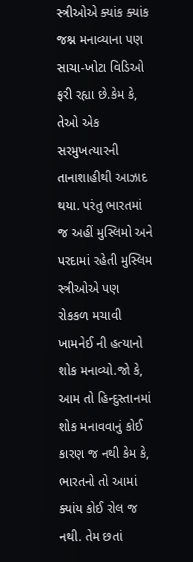સ્ત્રીઓએ ક્યાંક ક્યાંક જશ્ન મનાવ્યાના પણ સાચા-ખોટા વિડિઓ ફરી રહ્યા છે.કેમ કે, તેઓ એક સરમુખત્યારની તાનાશાહીથી આઝાદ થયા. પરંતુ ભારતમાં જ અહીં મુસ્લિમો અને પરદામાં રહેતી મુસ્લિમ સ્ત્રીઓએ પણ રોકકળ મચાવી ખામનેઈ ની હત્યાનો શોક મનાવ્યો.જો કે, આમ તો હિન્દુસ્તાનમાં શોક મનાવવાનું કોઈ કારણ જ નથી કેમ કે, ભારતનો તો આમાં ક્યાંય કોઈ રોલ જ નથી. તેમ છતાં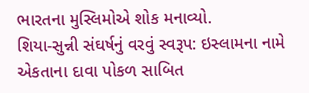ભારતના મુસ્લિમોએ શોક મનાવ્યો.
શિયા-સુન્ની સંઘર્ષનું વરવું સ્વરૂપ: ઇસ્લામના નામે એકતાના દાવા પોકળ સાબિત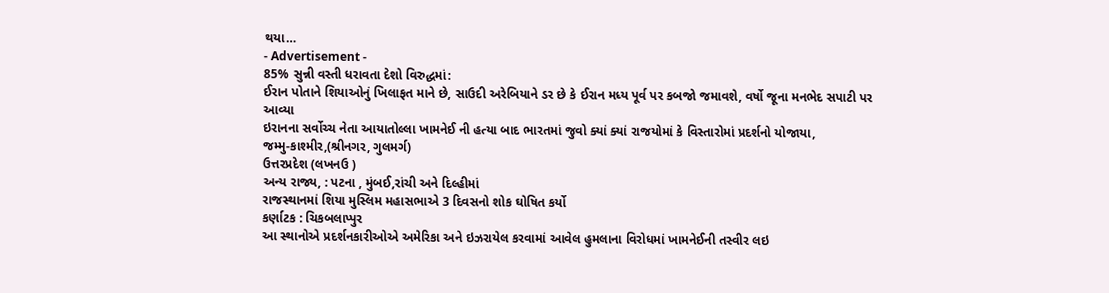થયા…
- Advertisement -
85% સુન્ની વસ્તી ધરાવતા દેશો વિરુદ્ધમાં:
ઈરાન પોતાને શિયાઓનું ખિલાફત માને છે, સાઉદી અરેબિયાને ડર છે કે ઈરાન મધ્ય પૂર્વ પર કબજો જમાવશે, વર્ષો જૂના મનભેદ સપાટી પર આવ્યા
ઇરાનના સર્વોચ્ચ નેતા આયાતોલ્લા ખામનેઈ ની હત્યા બાદ ભારતમાં જુવો ક્યાં ક્યાં રાજયોમાં કે વિસ્તારોમાં પ્રદર્શનો યોજાયા,
જમ્મુ-કાશ્મીર,(શ્રીનગર, ગુલમર્ગ)
ઉત્તરપ્રદેશ (લખનઉ )
અન્ય રાજ્ય, : પટના , મુંબઈ,રાંચી અને દિલ્હીમાં
રાજસ્થાનમાં શિયા મુસ્લિમ મહાસભાએ 3 દિવસનો શોક ઘોષિત કર્યો
કર્ણાટક : ચિકબલાપ્પુર
આ સ્થાનોએ પ્રદર્શનકારીઓએ અમેરિકા અને ઇઝરાયેલ કરવામાં આવેલ હુમલાના વિરોધમાં ખામનેઈની તસ્વીર લઇ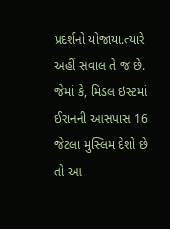પ્રદર્શનો યોજાયા.ત્યારે અહીં સવાલ તે જ છે. જેમાં કે, મિડલ ઇસ્ટમાં ઈરાનની આસપાસ 16 જેટલા મુસ્લિમ દેશો છે તો આ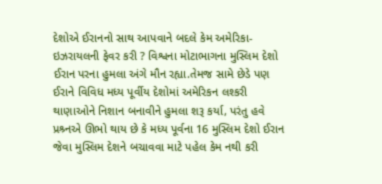દેશોએ ઈરાનનો સાથ આપવાને બદલે કેમ અમેરિકા-ઇઝરાયલની ફેવર કરી ? વિશ્વના મોટાભાગના મુસ્લિમ દેશો ઈરાન પરના હુમલા અંગે મૌન રહ્યા.તેમજ સામે છેડે પણ ઈરાને વિવિધ મધ્ય પૂર્વીય દેશોમાં અમેરિકન લશ્કરી થાણાઓને નિશાન બનાવીને હુમલા શરૂ કર્યા, પરંતુ હવે પ્રશ્ર્નએ ઊભો થાય છે કે મધ્ય પૂર્વના 16 મુસ્લિમ દેશો ઈરાન જેવા મુસ્લિમ દેશને બચાવવા માટે પહેલ કેમ નથી કરી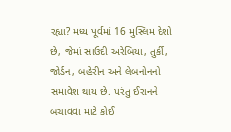રહ્યા? મધ્ય પૂર્વમાં 16 મુસ્લિમ દેશો છે, જેમાં સાઉદી અરેબિયા, તુર્કી, જોર્ડન, બહેરીન અને લેબનોનનો સમાવેશ થાય છે. પરંતુ ઈરાનને બચાવવા માટે કોઈ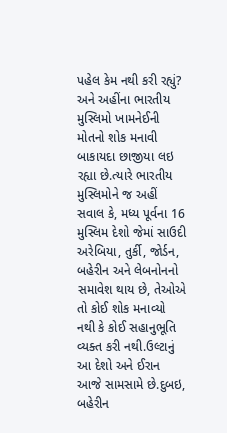પહેલ કેમ નથી કરી રહ્યું?
અને અહીંના ભારતીય મુસ્લિમો ખામનેઈની મોતનો શોક મનાવી બાકાયદા છાજીયા લઇ રહ્યા છે.ત્યારે ભારતીય મુસ્લિમોને જ અહીં સવાલ કે, મધ્ય પૂર્વના 16 મુસ્લિમ દેશો જેમાં સાઉદી અરેબિયા, તુર્કી, જોર્ડન, બહેરીન અને લેબનોનનો સમાવેશ થાય છે, તેઓએ તો કોઈ શોક મનાવ્યો નથી કે કોઈ સહાનુભૂતિ વ્યક્ત કરી નથી.ઉલ્ટાનું આ દેશો અને ઈરાન આજે સામસામે છે.દુબઇ, બહેરીન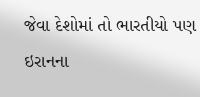જેવા દેશોમાં તો ભારતીયો પણ ઇરાનના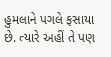હુમલાને પગલે ફસાયા છે. ત્યારે અહીં તે પણ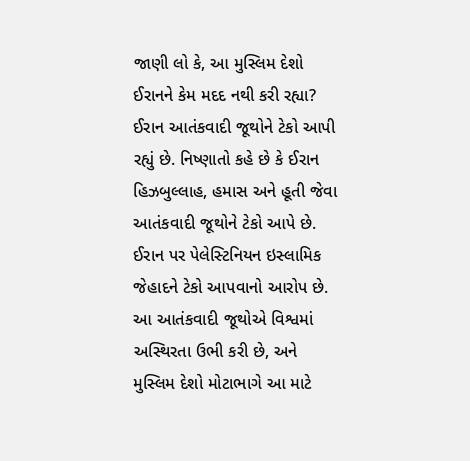જાણી લો કે, આ મુસ્લિમ દેશો ઈરાનને કેમ મદદ નથી કરી રહ્યા?
ઈરાન આતંકવાદી જૂથોને ટેકો આપી રહ્યું છે. નિષ્ણાતો કહે છે કે ઈરાન હિઝબુલ્લાહ, હમાસ અને હૂતી જેવા આતંકવાદી જૂથોને ટેકો આપે છે. ઈરાન પર પેલેસ્ટિનિયન ઇસ્લામિક જેહાદને ટેકો આપવાનો આરોપ છે. આ આતંકવાદી જૂથોએ વિશ્વમાં અસ્થિરતા ઉભી કરી છે, અને મુસ્લિમ દેશો મોટાભાગે આ માટે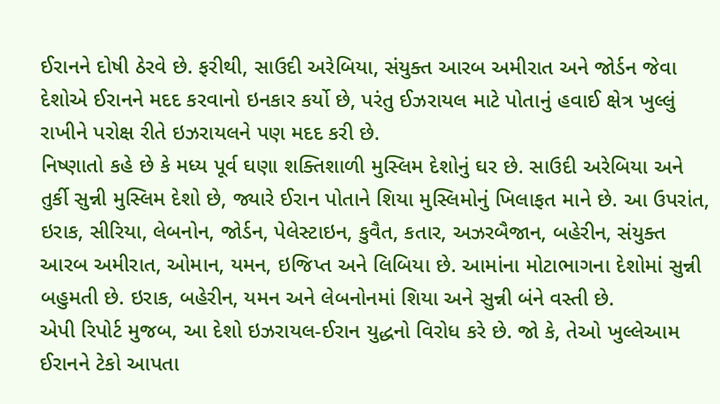ઈરાનને દોષી ઠેરવે છે. ફરીથી, સાઉદી અરેબિયા, સંયુક્ત આરબ અમીરાત અને જોર્ડન જેવા દેશોએ ઈરાનને મદદ કરવાનો ઇનકાર કર્યો છે, પરંતુ ઈઝરાયલ માટે પોતાનું હવાઈ ક્ષેત્ર ખુલ્લું રાખીને પરોક્ષ રીતે ઇઝરાયલને પણ મદદ કરી છે.
નિષ્ણાતો કહે છે કે મધ્ય પૂર્વ ઘણા શક્તિશાળી મુસ્લિમ દેશોનું ઘર છે. સાઉદી અરેબિયા અને તુર્કી સુન્ની મુસ્લિમ દેશો છે, જ્યારે ઈરાન પોતાને શિયા મુસ્લિમોનું ખિલાફત માને છે. આ ઉપરાંત, ઇરાક, સીરિયા, લેબનોન, જોર્ડન, પેલેસ્ટાઇન, કુવૈત, કતાર, અઝરબૈજાન, બહેરીન, સંયુક્ત આરબ અમીરાત, ઓમાન, યમન, ઇજિપ્ત અને લિબિયા છે. આમાંના મોટાભાગના દેશોમાં સુન્ની બહુમતી છે. ઇરાક, બહેરીન, યમન અને લેબનોનમાં શિયા અને સુન્ની બંને વસ્તી છે.
એપી રિપોર્ટ મુજબ, આ દેશો ઇઝરાયલ-ઈરાન યુદ્ધનો વિરોધ કરે છે. જો કે, તેઓ ખુલ્લેઆમ ઈરાનને ટેકો આપતા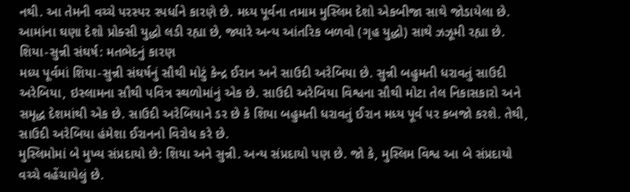નથી. આ તેમની વચ્ચે પરસ્પર સ્પર્ધાને કારણે છે. મધ્ય પૂર્વના તમામ મુસ્લિમ દેશો એકબીજા સાથે જોડાયેલા છે. આમાંના ઘણા દેશો પ્રોક્સી યુદ્ધો લડી રહ્યા છે, જ્યારે અન્ય આંતરિક બળવો (ગૃહ યુદ્ધો) સાથે ઝઝૂમી રહ્યા છે.
શિયા-સુન્ની સંઘર્ષ: મતભેદનું કારણ
મધ્ય પૂર્વમાં શિયા-સુન્ની સંઘર્ષનું સૌથી મોટું કેન્દ્ર ઈરાન અને સાઉદી અરેબિયા છે. સુન્ની બહુમતી ધરાવતું સાઉદી અરેબિયા, ઇસ્લામના સૌથી પવિત્ર સ્થળોમાંનું એક છે. સાઉદી અરેબિયા વિશ્વના સૌથી મોટા તેલ નિકાસકારો અને સમૃદ્ધ દેશમાંથી એક છે. સાઉદી અરેબિયાને ડર છે કે શિયા બહુમતી ધરાવતું ઈરાન મધ્ય પૂર્વ પર કબજો કરશે. તેથી, સાઉદી અરેબિયા હંમેશા ઈરાનનો વિરોધ કરે છે.
મુસ્લિમોમાં બે મુખ્ય સંપ્રદાયો છે: શિયા અને સુન્ની. અન્ય સંપ્રદાયો પણ છે. જો કે, મુસ્લિમ વિશ્વ આ બે સંપ્રદાયો વચ્ચે વહેંચાયેલું છે.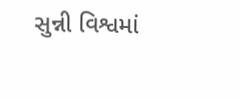સુન્ની વિશ્વમાં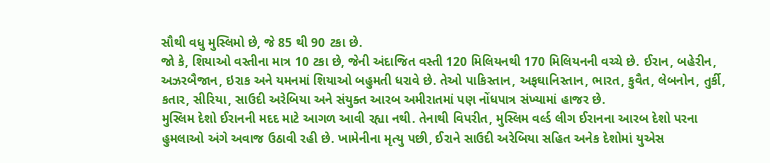સૌથી વધુ મુસ્લિમો છે, જે 85 થી 90 ટકા છે.
જો કે, શિયાઓ વસ્તીના માત્ર 10 ટકા છે, જેની અંદાજિત વસ્તી 120 મિલિયનથી 170 મિલિયનની વચ્ચે છે. ઈરાન, બહેરીન, અઝરબૈજાન, ઇરાક અને યમનમાં શિયાઓ બહુમતી ધરાવે છે. તેઓ પાકિસ્તાન, અફઘાનિસ્તાન, ભારત, કુવૈત, લેબનોન, તુર્કી, કતાર, સીરિયા, સાઉદી અરેબિયા અને સંયુક્ત આરબ અમીરાતમાં પણ નોંધપાત્ર સંખ્યામાં હાજર છે.
મુસ્લિમ દેશો ઈરાનની મદદ માટે આગળ આવી રહ્યા નથી. તેનાથી વિપરીત, મુસ્લિમ વર્લ્ડ લીગ ઈરાનના આરબ દેશો પરના હુમલાઓ અંગે અવાજ ઉઠાવી રહી છે. ખામેનીના મૃત્યુ પછી, ઈરાને સાઉદી અરેબિયા સહિત અનેક દેશોમાં યુએસ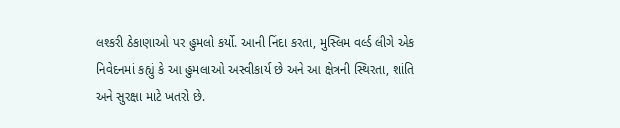લશ્કરી ઠેકાણાઓ પર હુમલો કર્યો. આની નિંદા કરતા, મુસ્લિમ વર્લ્ડ લીગે એક નિવેદનમાં કહ્યું કે આ હુમલાઓ અસ્વીકાર્ય છે અને આ ક્ષેત્રની સ્થિરતા, શાંતિ અને સુરક્ષા માટે ખતરો છે.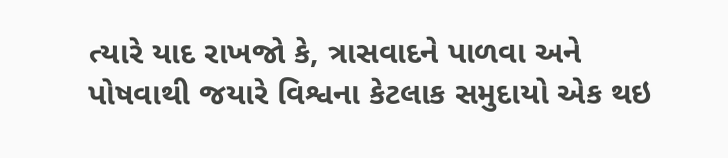ત્યારે યાદ રાખજો કે, ત્રાસવાદને પાળવા અને પોષવાથી જયારે વિશ્વના કેટલાક સમુદાયો એક થઇ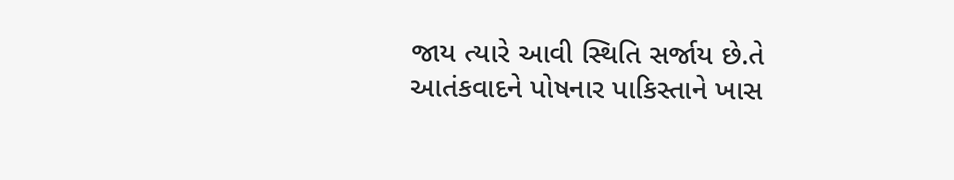જાય ત્યારે આવી સ્થિતિ સર્જાય છે.તે આતંકવાદને પોષનાર પાકિસ્તાને ખાસ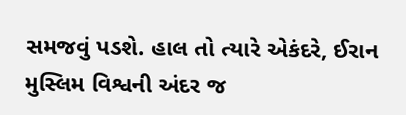સમજવું પડશે. હાલ તો ત્યારે એકંદરે, ઈરાન મુસ્લિમ વિશ્વની અંદર જ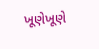ખૂણેખૂણે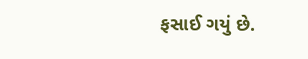ફસાઈ ગયું છે.